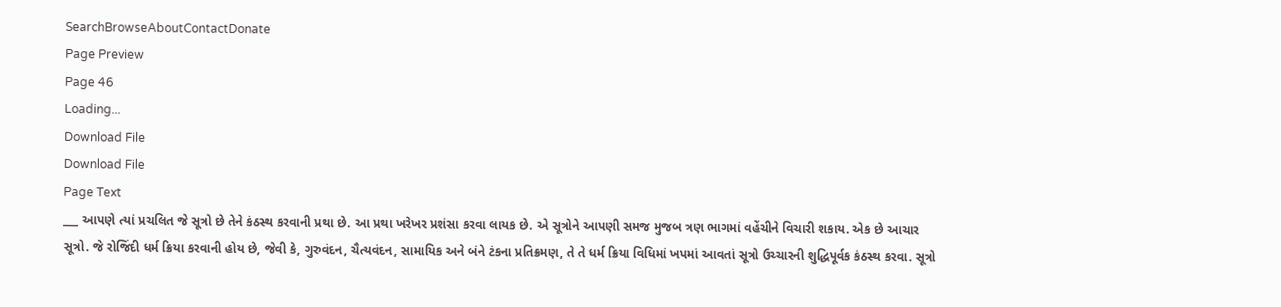SearchBrowseAboutContactDonate
Page Preview
Page 46
Loading...
Download File
Download File
Page Text
___ આપણે ત્યાં પ્રચલિત જે સૂત્રો છે તેને કંઠસ્થ કરવાની પ્રથા છે. આ પ્રથા ખરેખર પ્રશંસા કરવા લાયક છે. એ સૂત્રોને આપણી સમજ મુજબ ત્રણ ભાગમાં વહેંચીને વિચારી શકાય. એક છે આચાર સૂત્રો. જે રોજિંદી ધર્મ ક્રિયા કરવાની હોય છે, જેવી કે, ગુરુવંદન, ચૈત્યવંદન, સામાયિક અને બંને ટંકના પ્રતિક્રમણ, તે તે ધર્મ ક્રિયા વિધિમાં ખપમાં આવતાં સૂત્રો ઉચ્ચારની શુદ્ધિપૂર્વક કંઠસ્થ કરવા. સૂત્રો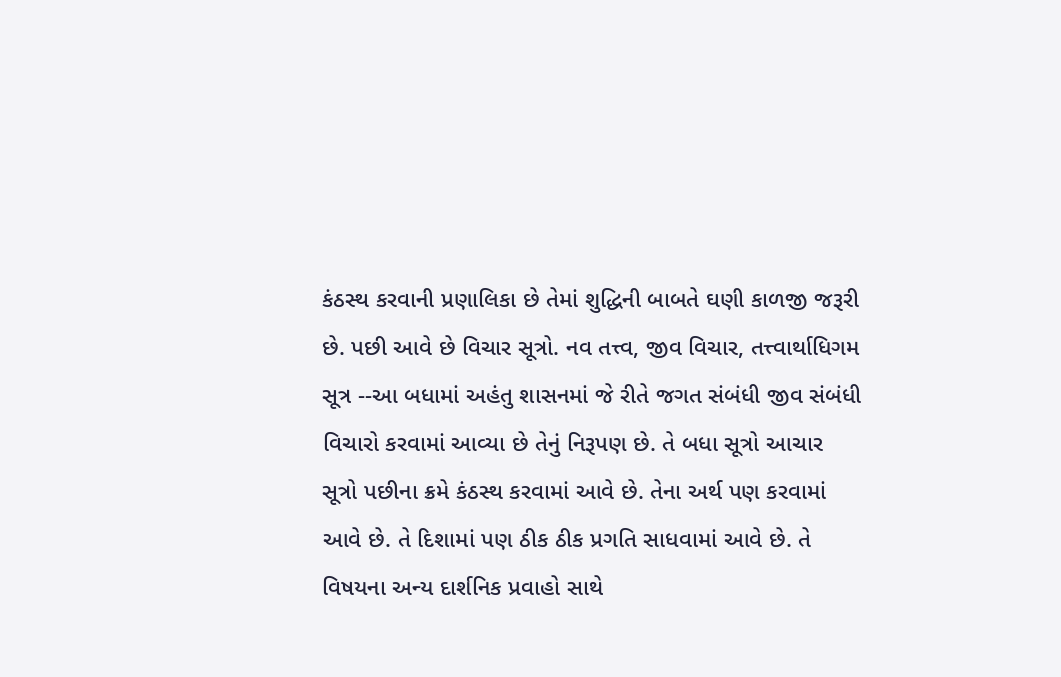કંઠસ્થ કરવાની પ્રણાલિકા છે તેમાં શુદ્ધિની બાબતે ઘણી કાળજી જરૂરી છે. પછી આવે છે વિચાર સૂત્રો. નવ તત્ત્વ, જીવ વિચાર, તત્ત્વાર્થાધિગમ સૂત્ર --આ બધામાં અહંતુ શાસનમાં જે રીતે જગત સંબંધી જીવ સંબંધી વિચારો કરવામાં આવ્યા છે તેનું નિરૂપણ છે. તે બધા સૂત્રો આચાર સૂત્રો પછીના ક્રમે કંઠસ્થ કરવામાં આવે છે. તેના અર્થ પણ કરવામાં આવે છે. તે દિશામાં પણ ઠીક ઠીક પ્રગતિ સાધવામાં આવે છે. તે વિષયના અન્ય દાર્શનિક પ્રવાહો સાથે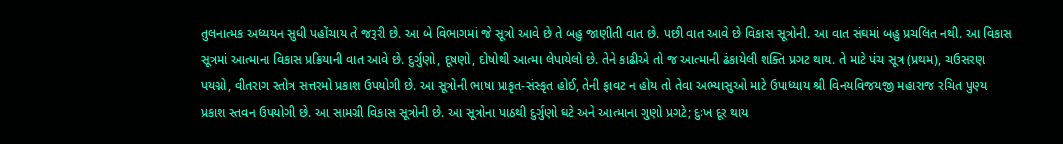તુલનાત્મક અધ્યયન સુધી પહોંચાય તે જરૂરી છે. આ બે વિભાગમાં જે સૂત્રો આવે છે તે બહુ જાણીતી વાત છે. પછી વાત આવે છે વિકાસ સૂત્રોની. આ વાત સંઘમાં બહુ પ્રચલિત નથી. આ વિકાસ સૂત્રમાં આત્માના વિકાસ પ્રક્રિયાની વાત આવે છે. દુર્ગુણો, દૂષણો, દોષોથી આત્મા લેપાયેલો છે. તેને કાઢીએ તો જ આત્માની ઢંકાયેલી શક્તિ પ્રગટ થાય. તે માટે પંચ સૂત્ર (પ્રથમ), ચઉસરણ પયગ્નો, વીતરાગ સ્તોત્ર સત્તરમો પ્રકાશ ઉપયોગી છે. આ સૂત્રોની ભાષા પ્રાકૃત-સંસ્કૃત હોઈ, તેની ફાવટ ન હોય તો તેવા અભ્યાસુઓ માટે ઉપાધ્યાય શ્રી વિનયવિજયજી મહારાજ રચિત પુણ્ય પ્રકાશ સ્તવન ઉપયોગી છે. આ સામગ્રી વિકાસ સૂત્રોની છે. આ સૂત્રોના પાઠથી દુર્ગુણો ઘટે અને આત્માના ગુણો પ્રગટે; દુઃખ દૂર થાય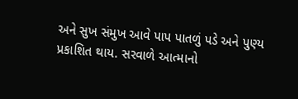અને સુખ સંમુખ આવે પાપ પાતળું પડે અને પુણ્ય પ્રકાશિત થાય. સરવાળે આત્માનો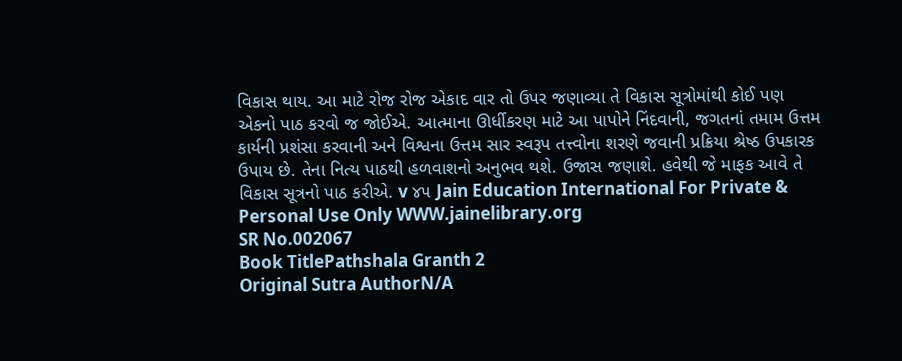વિકાસ થાય. આ માટે રોજ રોજ એકાદ વાર તો ઉપર જણાવ્યા તે વિકાસ સૂત્રોમાંથી કોઈ પણ એકનો પાઠ કરવો જ જોઈએ. આત્માના ઊર્ધીકરણ માટે આ પાપોને નિંદવાની, જગતનાં તમામ ઉત્તમ કાર્યની પ્રશંસા કરવાની અને વિશ્વના ઉત્તમ સાર સ્વરૂપ તત્ત્વોના શરણે જવાની પ્રક્રિયા શ્રેષ્ઠ ઉપકારક ઉપાય છે. તેના નિત્ય પાઠથી હળવાશનો અનુભવ થશે. ઉજાસ જણાશે. હવેથી જે માફક આવે તે વિકાસ સૂત્રનો પાઠ કરીએ. v ૪૫ Jain Education International For Private & Personal Use Only WWW.jainelibrary.org
SR No.002067
Book TitlePathshala Granth 2
Original Sutra AuthorN/A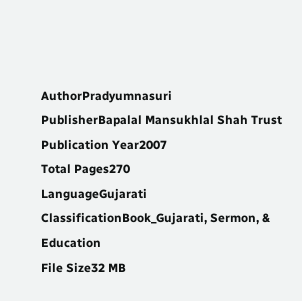AuthorPradyumnasuri
PublisherBapalal Mansukhlal Shah Trust
Publication Year2007
Total Pages270
LanguageGujarati
ClassificationBook_Gujarati, Sermon, & Education
File Size32 MB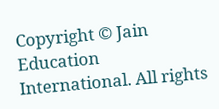Copyright © Jain Education International. All rights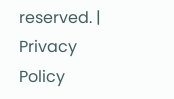reserved. | Privacy Policy